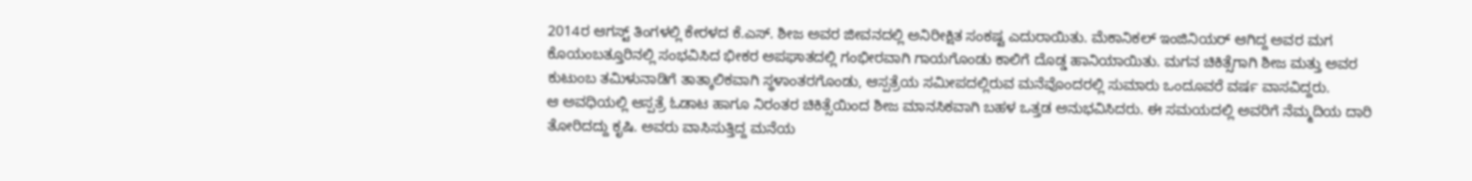2014ರ ಆಗಸ್ಟ್ ತಿಂಗಳಲ್ಲಿ ಕೇರಳದ ಕೆ.ಎಸ್. ಶೀಜ ಅವರ ಜೀವನದಲ್ಲಿ ಅನಿರೀಕ್ಷಿತ ಸಂಕಷ್ಟ ಎದುರಾಯಿತು. ಮೆಕಾನಿಕಲ್ ಇಂಜಿನಿಯರ್ ಆಗಿದ್ದ ಅವರ ಮಗ ಕೊಯಂಬತ್ತೂರಿನಲ್ಲಿ ಸಂಭವಿಸಿದ ಭೀಕರ ಅಪಘಾತದಲ್ಲಿ ಗಂಭೀರವಾಗಿ ಗಾಯಗೊಂಡು ಕಾಲಿಗೆ ದೊಡ್ಡ ಹಾನಿಯಾಯಿತು. ಮಗನ ಚಿಕಿತ್ಸೆಗಾಗಿ ಶೀಜ ಮತ್ತು ಅವರ ಕುಟುಂಬ ತಮಿಳುನಾಡಿಗೆ ತಾತ್ಕಾಲಿಕವಾಗಿ ಸ್ಥಳಾಂತರಗೊಂಡು, ಆಸ್ಪತ್ರೆಯ ಸಮೀಪದಲ್ಲಿರುವ ಮನೆವೊಂದರಲ್ಲಿ ಸುಮಾರು ಒಂದೂವರೆ ವರ್ಷ ವಾಸವಿದ್ದರು.
ಆ ಅವಧಿಯಲ್ಲಿ ಆಸ್ಪತ್ರೆ ಓಡಾಟ ಹಾಗೂ ನಿರಂತರ ಚಿಕಿತ್ಸೆಯಿಂದ ಶೀಜ ಮಾನಸಿಕವಾಗಿ ಬಹಳ ಒತ್ತಡ ಅನುಭವಿಸಿದರು. ಈ ಸಮಯದಲ್ಲಿ ಅವರಿಗೆ ನೆಮ್ಮದಿಯ ದಾರಿ ತೋರಿದದ್ದು ಕೃಷಿ. ಅವರು ವಾಸಿಸುತ್ತಿದ್ದ ಮನೆಯ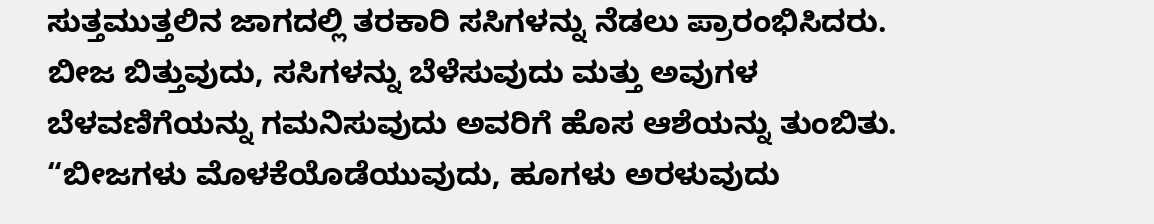ಸುತ್ತಮುತ್ತಲಿನ ಜಾಗದಲ್ಲಿ ತರಕಾರಿ ಸಸಿಗಳನ್ನು ನೆಡಲು ಪ್ರಾರಂಭಿಸಿದರು. ಬೀಜ ಬಿತ್ತುವುದು, ಸಸಿಗಳನ್ನು ಬೆಳೆಸುವುದು ಮತ್ತು ಅವುಗಳ ಬೆಳವಣಿಗೆಯನ್ನು ಗಮನಿಸುವುದು ಅವರಿಗೆ ಹೊಸ ಆಶೆಯನ್ನು ತುಂಬಿತು.
“ಬೀಜಗಳು ಮೊಳಕೆಯೊಡೆಯುವುದು, ಹೂಗಳು ಅರಳುವುದು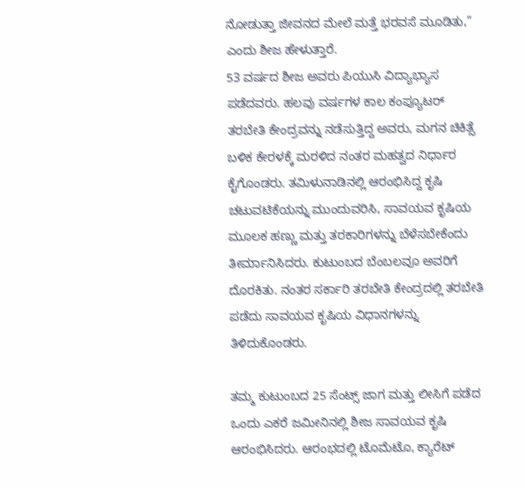ನೋಡುತ್ತಾ ಜೀವನದ ಮೇಲೆ ಮತ್ತೆ ಭರವಸೆ ಮೂಡಿತು,” ಎಂದು ಶೀಜ ಹೇಳುತ್ತಾರೆ.
53 ವರ್ಷದ ಶೀಜ ಅವರು ಪಿಯುಸಿ ವಿದ್ಯಾಭ್ಯಾಸ ಪಡೆದವರು. ಹಲವು ವರ್ಷಗಳ ಕಾಲ ಕಂಪ್ಯೂಟರ್ ತರಬೇತಿ ಕೇಂದ್ರವನ್ನು ನಡೆಸುತ್ತಿದ್ದ ಅವರು, ಮಗನ ಚಿಕಿತ್ಸೆ ಬಳಿಕ ಕೇರಳಕ್ಕೆ ಮರಳಿದ ನಂತರ ಮಹತ್ವದ ನಿರ್ಧಾರ ಕೈಗೊಂಡರು. ತಮಿಳುನಾಡಿನಲ್ಲಿ ಆರಂಭಿಸಿದ್ದ ಕೃಷಿ ಚಟುವಟಿಕೆಯನ್ನು ಮುಂದುವರಿಸಿ, ಸಾವಯವ ಕೃಷಿಯ ಮೂಲಕ ಹಣ್ಣು ಮತ್ತು ತರಕಾರಿಗಳನ್ನು ಬೆಳೆಸಬೇಕೆಂದು ತೀರ್ಮಾನಿಸಿದರು. ಕುಟುಂಬದ ಬೆಂಬಲವೂ ಅವರಿಗೆ ದೊರಕಿತು. ನಂತರ ಸರ್ಕಾರಿ ತರಬೇತಿ ಕೇಂದ್ರದಲ್ಲಿ ತರಬೇತಿ ಪಡೆದು ಸಾವಯವ ಕೃಷಿಯ ವಿಧಾನಗಳನ್ನು ತಿಳಿದುಕೊಂಡರು.

ತಮ್ಮ ಕುಟುಂಬದ 25 ಸೆಂಟ್ಸ್ ಜಾಗ ಮತ್ತು ಲೀಸಿಗೆ ಪಡೆದ ಒಂದು ಎಕರೆ ಜಮೀನಿನಲ್ಲಿ ಶೀಜ ಸಾವಯವ ಕೃಷಿ ಆರಂಭಿಸಿದರು. ಆರಂಭದಲ್ಲಿ ಟೊಮೆಟೊ, ಕ್ಯಾರೆಟ್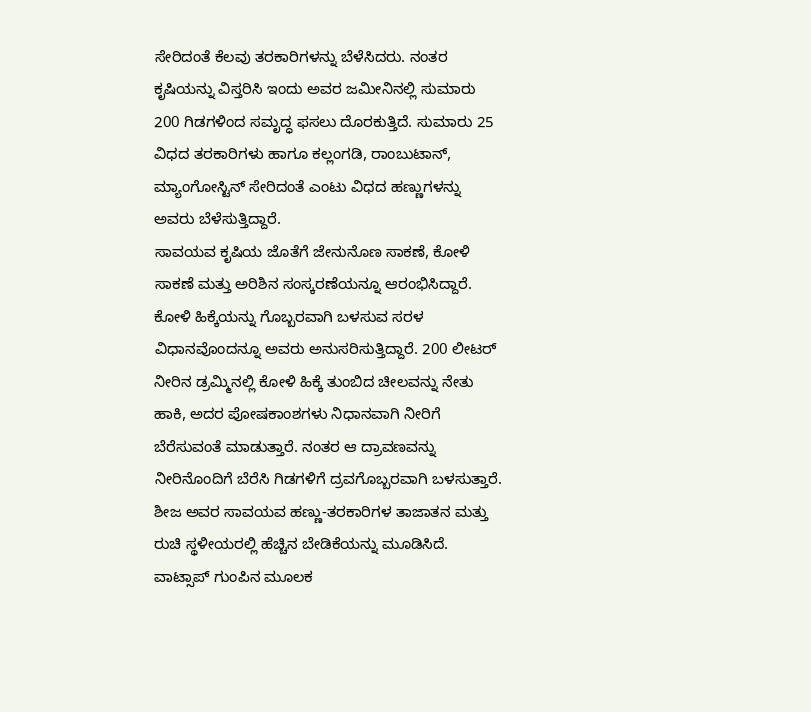ಸೇರಿದಂತೆ ಕೆಲವು ತರಕಾರಿಗಳನ್ನು ಬೆಳೆಸಿದರು. ನಂತರ ಕೃಷಿಯನ್ನು ವಿಸ್ತರಿಸಿ ಇಂದು ಅವರ ಜಮೀನಿನಲ್ಲಿ ಸುಮಾರು 200 ಗಿಡಗಳಿಂದ ಸಮೃದ್ಧ ಫಸಲು ದೊರಕುತ್ತಿದೆ. ಸುಮಾರು 25 ವಿಧದ ತರಕಾರಿಗಳು ಹಾಗೂ ಕಲ್ಲಂಗಡಿ, ರಾಂಬುಟಾನ್, ಮ್ಯಾಂಗೋಸ್ಟಿನ್ ಸೇರಿದಂತೆ ಎಂಟು ವಿಧದ ಹಣ್ಣುಗಳನ್ನು ಅವರು ಬೆಳೆಸುತ್ತಿದ್ದಾರೆ.
ಸಾವಯವ ಕೃಷಿಯ ಜೊತೆಗೆ ಜೇನುನೊಣ ಸಾಕಣೆ, ಕೋಳಿ ಸಾಕಣೆ ಮತ್ತು ಅರಿಶಿನ ಸಂಸ್ಕರಣೆಯನ್ನೂ ಆರಂಭಿಸಿದ್ದಾರೆ. ಕೋಳಿ ಹಿಕ್ಕೆಯನ್ನು ಗೊಬ್ಬರವಾಗಿ ಬಳಸುವ ಸರಳ ವಿಧಾನವೊಂದನ್ನೂ ಅವರು ಅನುಸರಿಸುತ್ತಿದ್ದಾರೆ. 200 ಲೀಟರ್ ನೀರಿನ ಡ್ರಮ್ಮಿನಲ್ಲಿ ಕೋಳಿ ಹಿಕ್ಕೆ ತುಂಬಿದ ಚೀಲವನ್ನು ನೇತು ಹಾಕಿ, ಅದರ ಪೋಷಕಾಂಶಗಳು ನಿಧಾನವಾಗಿ ನೀರಿಗೆ ಬೆರೆಸುವಂತೆ ಮಾಡುತ್ತಾರೆ. ನಂತರ ಆ ದ್ರಾವಣವನ್ನು ನೀರಿನೊಂದಿಗೆ ಬೆರೆಸಿ ಗಿಡಗಳಿಗೆ ದ್ರವಗೊಬ್ಬರವಾಗಿ ಬಳಸುತ್ತಾರೆ.
ಶೀಜ ಅವರ ಸಾವಯವ ಹಣ್ಣು-ತರಕಾರಿಗಳ ತಾಜಾತನ ಮತ್ತು ರುಚಿ ಸ್ಥಳೀಯರಲ್ಲಿ ಹೆಚ್ಚಿನ ಬೇಡಿಕೆಯನ್ನು ಮೂಡಿಸಿದೆ. ವಾಟ್ಸಾಪ್ ಗುಂಪಿನ ಮೂಲಕ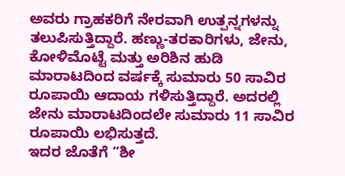ಅವರು ಗ್ರಾಹಕರಿಗೆ ನೇರವಾಗಿ ಉತ್ಪನ್ನಗಳನ್ನು ತಲುಪಿಸುತ್ತಿದ್ದಾರೆ. ಹಣ್ಣು-ತರಕಾರಿಗಳು, ಜೇನು, ಕೋಳಿಮೊಟ್ಟೆ ಮತ್ತು ಅರಿಶಿನ ಹುಡಿ ಮಾರಾಟದಿಂದ ವರ್ಷಕ್ಕೆ ಸುಮಾರು 50 ಸಾವಿರ ರೂಪಾಯಿ ಆದಾಯ ಗಳಿಸುತ್ತಿದ್ದಾರೆ. ಅದರಲ್ಲಿ ಜೇನು ಮಾರಾಟದಿಂದಲೇ ಸುಮಾರು 11 ಸಾವಿರ ರೂಪಾಯಿ ಲಭಿಸುತ್ತದೆ.
ಇದರ ಜೊತೆಗೆ “ಶೀ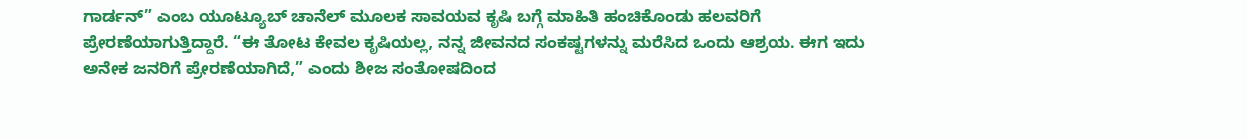ಗಾರ್ಡನ್” ಎಂಬ ಯೂಟ್ಯೂಬ್ ಚಾನೆಲ್ ಮೂಲಕ ಸಾವಯವ ಕೃಷಿ ಬಗ್ಗೆ ಮಾಹಿತಿ ಹಂಚಿಕೊಂಡು ಹಲವರಿಗೆ ಪ್ರೇರಣೆಯಾಗುತ್ತಿದ್ದಾರೆ. “ಈ ತೋಟ ಕೇವಲ ಕೃಷಿಯಲ್ಲ, ನನ್ನ ಜೀವನದ ಸಂಕಷ್ಟಗಳನ್ನು ಮರೆಸಿದ ಒಂದು ಆಶ್ರಯ. ಈಗ ಇದು ಅನೇಕ ಜನರಿಗೆ ಪ್ರೇರಣೆಯಾಗಿದೆ,” ಎಂದು ಶೀಜ ಸಂತೋಷದಿಂದ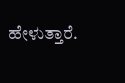ಹೇಳುತ್ತಾರೆ.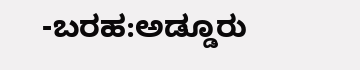-ಬರಹ:ಅಡ್ಡೂರು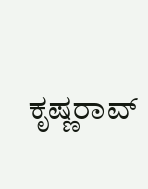ಕೃಷ್ಣರಾವ್